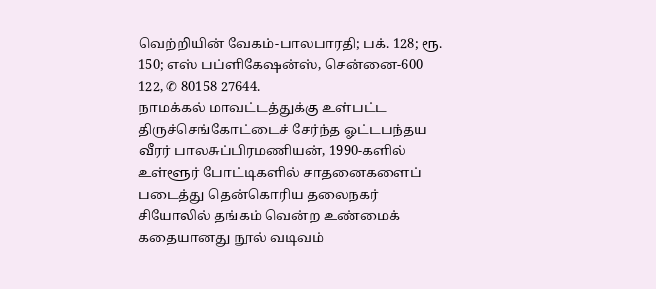வெற்றியின் வேகம்-பாலபாரதி; பக். 128; ரூ. 150; எஸ் பப்ளிகேஷன்ஸ், சென்னை-600 122, ✆ 80158 27644.
நாமக்கல் மாவட்டத்துக்கு உள்பட்ட திருச்செங்கோட்டைச் சேர்ந்த ஓட்டபந்தய வீரர் பாலசுப்பிரமணியன், 1990-களில் உள்ளூர் போட்டிகளில் சாதனைகளைப் படைத்து தென்கொரிய தலைநகர் சியோலில் தங்கம் வென்ற உண்மைக் கதையானது நூல் வடிவம்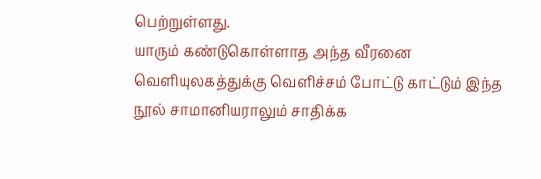பெற்றுள்ளது.
யாரும் கண்டுகொள்ளாத அந்த வீரனை வெளியுலகத்துக்கு வெளிச்சம் போட்டு காட்டும் இந்த நூல் சாமானியராலும் சாதிக்க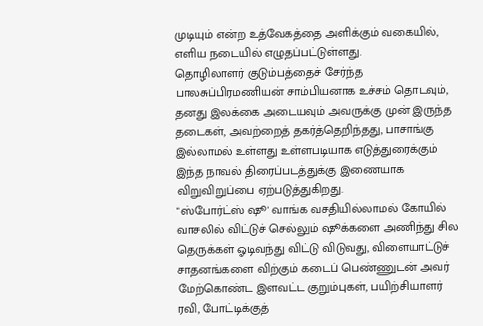முடியும் என்ற உத்வேகத்தை அளிக்கும் வகையில், எளிய நடையில் எழுதப்பட்டுள்ளது.
தொழிலாளர் குடும்பத்தைச் சேர்ந்த பாலசுப்பிரமணியன் சாம்பியனாக உச்சம் தொடவும், தனது இலக்கை அடையவும் அவருக்கு முன் இருந்த தடைகள், அவற்றைத் தகர்த்தெறிந்தது, பாசாங்கு இல்லாமல் உள்ளது உள்ளபடியாக எடுத்துரைக்கும் இந்த நாவல் திரைப்படத்துக்கு இணையாக விறுவிறுப்பை ஏற்படுத்துகிறது.
"ஸ்போர்ட்ஸ் ஷூ' வாங்க வசதியில்லாமல் கோயில் வாசலில் விட்டுச் செல்லும் ஷூக்களை அணிந்து சில தெருக்கள் ஓடிவந்து விட்டு விடுவது, விளையாட்டுச் சாதனங்களை விற்கும் கடைப் பெண்ணுடன் அவர் மேற்கொண்ட இளவட்ட குறும்புகள், பயிற்சியாளர் ரவி, போட்டிக்குத்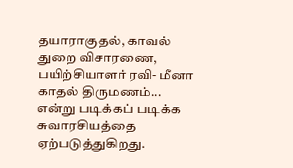தயாராகுதல், காவல் துறை விசாரணை, பயிற்சியாளர் ரவி- மீனா காதல் திருமணம்... என்று படிக்கப் படிக்க சுவாரசியத்தை ஏற்படுத்துகிறது.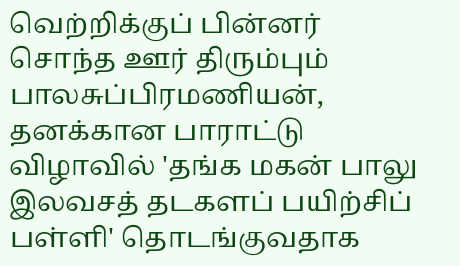வெற்றிக்குப் பின்னர் சொந்த ஊர் திரும்பும் பாலசுப்பிரமணியன், தனக்கான பாராட்டு விழாவில் 'தங்க மகன் பாலு இலவசத் தடகளப் பயிற்சிப் பள்ளி' தொடங்குவதாக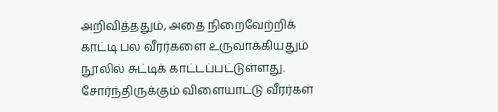அறிவித்ததும், அதை நிறைவேற்றிக் காட்டி பல வீரர்களை உருவாக்கியதும் நூலில் சுட்டிக் காட்டப்பட்டுள்ளது. சோர்ந்திருக்கும் விளையாட்டு வீரர்கள்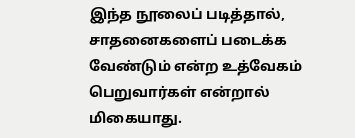இந்த நூலைப் படித்தால், சாதனைகளைப் படைக்க வேண்டும் என்ற உத்வேகம் பெறுவார்கள் என்றால் மிகையாது.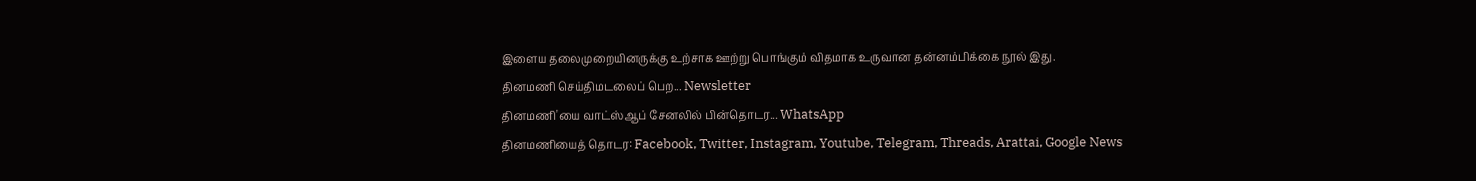இளைய தலைமுறையினருக்கு உற்சாக ஊற்று பொங்கும் விதமாக உருவான தன்னம்பிக்கை நூல் இது.
தினமணி செய்திமடலைப் பெற... Newsletter
தினமணி'யை வாட்ஸ்ஆப் சேனலில் பின்தொடர... WhatsApp
தினமணியைத் தொடர: Facebook, Twitter, Instagram, Youtube, Telegram, Threads, Arattai, Google News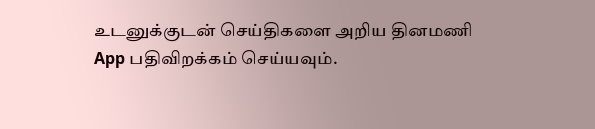உடனுக்குடன் செய்திகளை அறிய தினமணி App பதிவிறக்கம் செய்யவும்.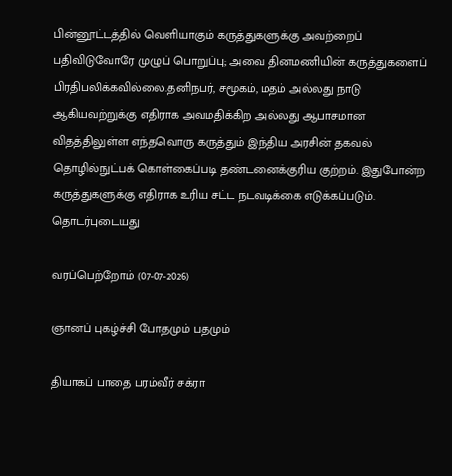பின்னூட்டத்தில் வெளியாகும் கருத்துகளுக்கு அவற்றைப் பதிவிடுவோரே முழுப் பொறுப்பு; அவை தினமணியின் கருத்துகளைப் பிரதிபலிக்கவில்லை.தனிநபர், சமூகம், மதம் அல்லது நாடு ஆகியவற்றுக்கு எதிராக அவமதிக்கிற அல்லது ஆபாசமான விதத்திலுள்ள எந்தவொரு கருத்தும் இந்திய அரசின் தகவல் தொழில்நுட்பக் கொள்கைப்படி தண்டனைக்குரிய குற்றம். இதுபோன்ற கருத்துகளுக்கு எதிராக உரிய சட்ட நடவடிக்கை எடுக்கப்படும்.
தொடர்புடையது

வரப்பெற்றோம் (07-07-2026)

ஞானப் புகழ்ச்சி போதமும் பதமும்

தியாகப் பாதை பரம்வீர் சக்ரா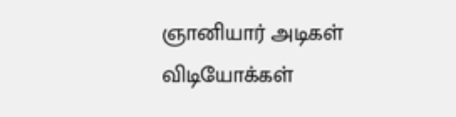ஞானியார் அடிகள்
விடியோக்கள்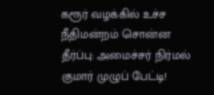கரூர் வழக்கில் உச்ச நீதிமன்றம் சொன்ன தீர்ப்பு: அமைச்சர் நிர்மல் குமார் முழுப் பேட்டி!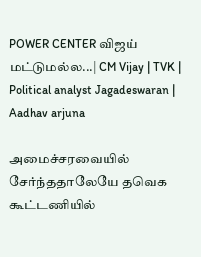POWER CENTER விஜய் மட்டுமல்ல...| CM Vijay | TVK | Political analyst Jagadeswaran | Aadhav arjuna

அமைச்சரவையில் சேர்ந்ததாலேயே தவெக கூட்டணியில்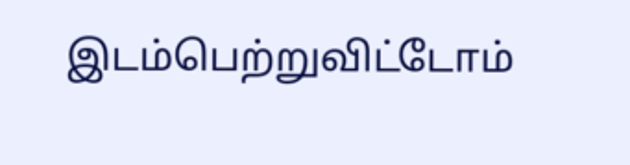இடம்பெற்றுவிட்டோம்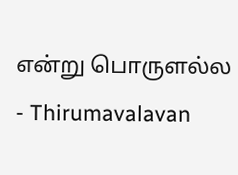என்று பொருளல்ல - Thirumavalavan